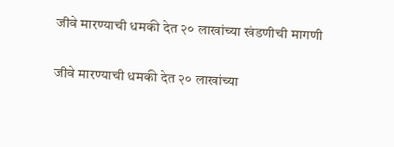जीवे मारण्याची धमकी देत २० लाखांच्या खंडणीची मागणी

जीवे मारण्याची धमकी देत २० लाखांच्या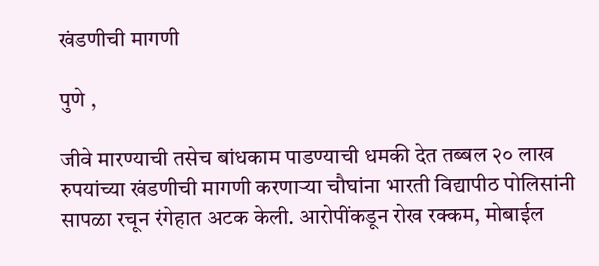खंडणीची मागणी

पुणे ,

जीवे मारण्याची तसेच बांधकाम पाडण्याची धमकी देत तब्बल २० लाख रुपयांच्या खंडणीची मागणी करणाऱ्या चौघांना भारती विद्यापीठ पोलिसांनी सापळा रचून रंगेहात अटक केली. आरोपींकडून रोख रक्कम, मोबाईल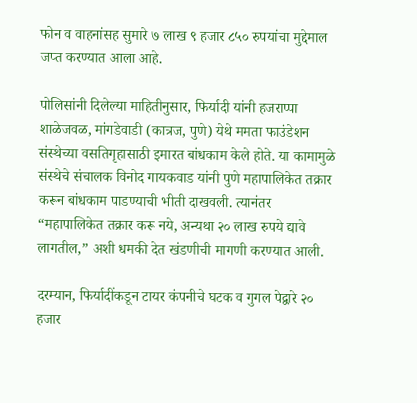फोन व वाहनांसह सुमारे ७ लाख ९ हजार ८५० रुपयांचा मुद्देमाल जप्त करण्यात आला आहे.

पोलिसांनी दिलेल्या माहितीनुसार, फिर्यादी यांनी हजराप्पा शाळेजवळ, मांगडेवाडी (कात्रज, पुणे) येथे ममता फाउंडेशन संस्थेच्या वसतिगृहासाठी इमारत बांधकाम केले होते. या कामामुळे संस्थेचे संचालक विनोद गायकवाड यांनी पुणे महापालिकेत तक्रार करून बांधकाम पाडण्याची भीती दाखवली. त्यानंतर “महापालिकेत तक्रार करू नये, अन्यथा २० लाख रुपये द्यावे लागतील,” अशी धमकी देत खंडणीची मागणी करण्यात आली.

दरम्यान, फिर्यादींकडून टायर कंपनीचे घटक व गुगल पेद्वारे २० हजार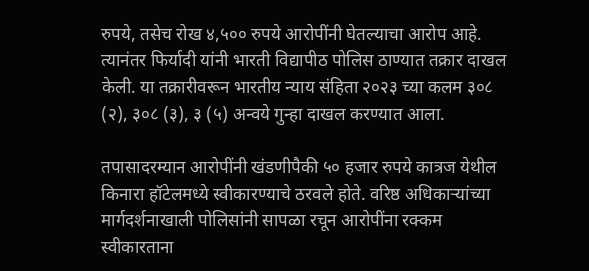रुपये, तसेच रोख ४,५०० रुपये आरोपींनी घेतल्याचा आरोप आहे. त्यानंतर फिर्यादी यांनी भारती विद्यापीठ पोलिस ठाण्यात तक्रार दाखल केली. या तक्रारीवरून भारतीय न्याय संहिता २०२३ च्या कलम ३०८ (२), ३०८ (३), ३ (५) अन्वये गुन्हा दाखल करण्यात आला.

तपासादरम्यान आरोपींनी खंडणीपैकी ५० हजार रुपये कात्रज येथील किनारा हॉटेलमध्ये स्वीकारण्याचे ठरवले होते. वरिष्ठ अधिकाऱ्यांच्या मार्गदर्शनाखाली पोलिसांनी सापळा रचून आरोपींना रक्कम स्वीकारताना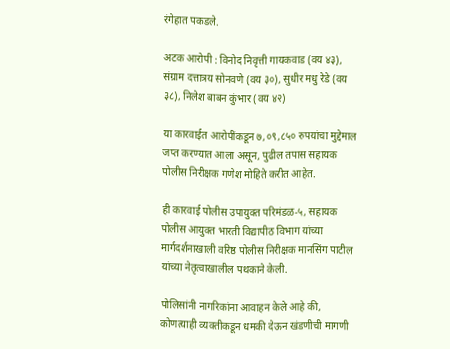रंगेहात पकडले.

अटक आरोपी : विनोद निवृत्ती गायकवाड (वय ४३), संग्राम दत्तात्रय सोनवणे (वय ३०), सुधीर मधु रेडे (वय ३८), निलेश बाबन कुंभार (वय ४२)

या कारवाईत आरोपींकडून ७,०९,८५० रुपयांचा मुद्देमाल जप्त करण्यात आला असून, पुढील तपास सहायक पोलीस निरीक्षक गणेश मोहिते करीत आहेत.

ही कारवाई पोलीस उपायुक्त परिमंडळ-५, सहायक पोलीस आयुक्त भारती विद्यापीठ विभाग यांच्या मार्गदर्शनाखाली वरिष्ठ पोलीस निरीक्षक मानसिंग पाटील यांच्या नेतृत्वाखालील पथकाने केली.

पोलिसांनी नागरिकांना आवाहन केले आहे की, कोणत्याही व्यक्तीकडून धमकी देऊन खंडणीची मागणी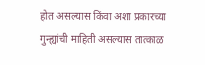होत असल्यास किंवा अशा प्रकारच्या गुन्ह्यांची माहिती असल्यास तात्काळ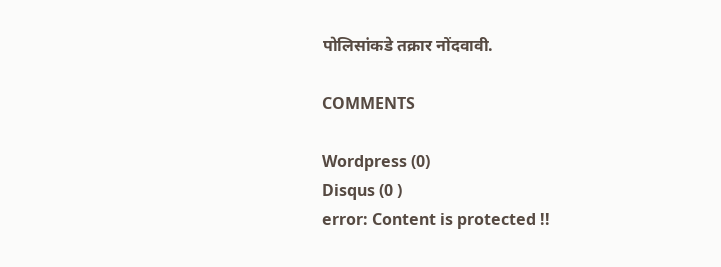पोलिसांकडे तक्रार नोंदवावी.

COMMENTS

Wordpress (0)
Disqus (0 )
error: Content is protected !!